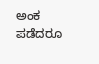ಅಂಕ ಪಡೆದರೂ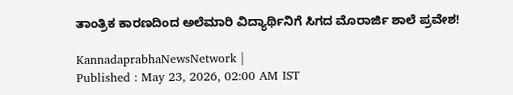ತಾಂತ್ರಿಕ ಕಾರಣದಿಂದ ಅಲೆಮಾರಿ ವಿದ್ಯಾರ್ಥಿನಿಗೆ ಸಿಗದ ಮೊರಾರ್ಜಿ ಶಾಲೆ ಪ್ರವೇಶ!

KannadaprabhaNewsNetwork |
Published : May 23, 2026, 02:00 AM IST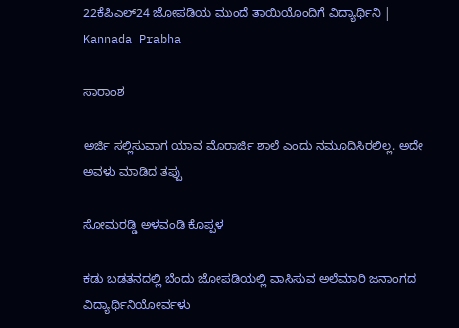22ಕೆಪಿಎಲ್24 ಜೋಪಡಿಯ ಮುಂದೆ ತಾಯಿಯೊಂದಿಗೆ ವಿದ್ಯಾರ್ಥಿನಿ | Kannada Prabha

ಸಾರಾಂಶ

ಅರ್ಜಿ ಸಲ್ಲಿಸುವಾಗ ಯಾವ ಮೊರಾರ್ಜಿ ಶಾಲೆ ಎಂದು ನಮೂದಿಸಿರಲಿಲ್ಲ. ಅದೇ ಅವಳು ಮಾಡಿದ ತಪ್ಪು

ಸೋಮರಡ್ಡಿ ಅಳವಂಡಿ ಕೊಪ್ಪಳ

ಕಡು ಬಡತನದಲ್ಲಿ ಬೆಂದು ಜೋಪಡಿಯಲ್ಲಿ ವಾಸಿಸುವ ಅಲೆಮಾರಿ ಜನಾಂಗದ ವಿದ್ಯಾರ್ಥಿನಿಯೋರ್ವಳು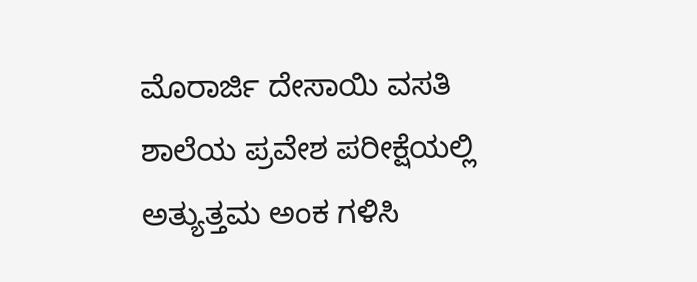ಮೊರಾರ್ಜಿ ದೇಸಾಯಿ ವಸತಿ ಶಾಲೆಯ ಪ್ರವೇಶ ಪರೀಕ್ಷೆಯಲ್ಲಿ ಅತ್ಯುತ್ತಮ ಅಂಕ ಗಳಿಸಿ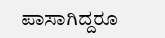ಪಾಸಾಗಿದ್ದರೂ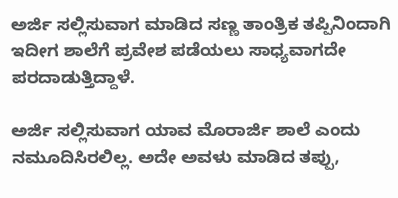ಅರ್ಜಿ ಸಲ್ಲಿಸುವಾಗ ಮಾಡಿದ ಸಣ್ಣ ತಾಂತ್ರಿಕ ತಪ್ಪಿನಿಂದಾಗಿ ಇದೀಗ ಶಾಲೆಗೆ ಪ್ರವೇಶ ಪಡೆಯಲು ಸಾಧ್ಯವಾಗದೇ ಪರದಾಡುತ್ತಿದ್ದಾಳೆ.

ಅರ್ಜಿ ಸಲ್ಲಿಸುವಾಗ ಯಾವ ಮೊರಾರ್ಜಿ ಶಾಲೆ ಎಂದು ನಮೂದಿಸಿರಲಿಲ್ಲ. ಅದೇ ಅವಳು ಮಾಡಿದ ತಪ್ಪು,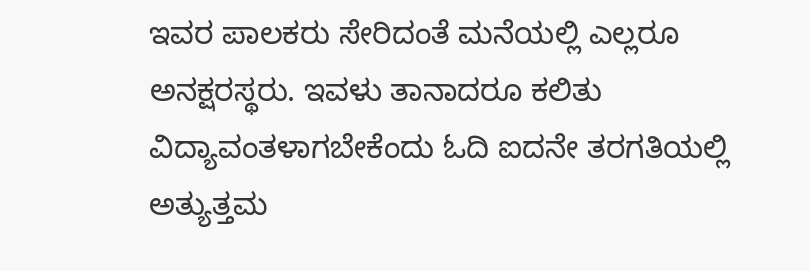ಇವರ ಪಾಲಕರು ಸೇರಿದಂತೆ ಮನೆಯಲ್ಲಿ ಎಲ್ಲರೂ ಅನಕ್ಷರಸ್ಥರು. ಇವಳು ತಾನಾದರೂ ಕಲಿತು ವಿದ್ಯಾವಂತಳಾಗಬೇಕೆಂದು ಓದಿ ಐದನೇ ತರಗತಿಯಲ್ಲಿ ಅತ್ಯುತ್ತಮ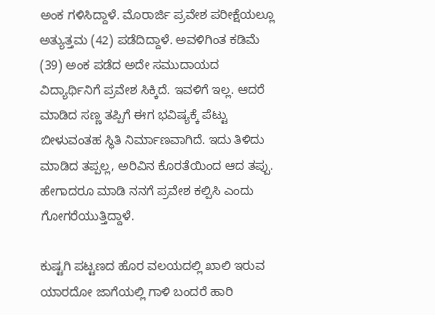ಅಂಕ ಗಳಿಸಿದ್ದಾಳೆ. ಮೊರಾರ್ಜಿ ಪ್ರವೇಶ ಪರೀಕ್ಷೆಯಲ್ಲೂ ಅತ್ಯುತ್ತಮ (42) ಪಡೆದಿದ್ದಾಳೆ. ಅವಳಿಗಿಂತ ಕಡಿಮೆ (39) ಅಂಕ ಪಡೆದ ಅದೇ ಸಮುದಾಯದ ವಿದ್ಯಾರ್ಥಿನಿಗೆ ಪ್ರವೇಶ ಸಿಕ್ಕಿದೆ. ಇವಳಿಗೆ ಇಲ್ಲ. ಆದರೆ ಮಾಡಿದ ಸಣ್ಣ ತಪ್ಪಿಗೆ ಈಗ ಭವಿಷ್ಯಕ್ಕೆ ಪೆಟ್ಟು ಬೀಳುವಂತಹ ಸ್ಥಿತಿ ನಿರ್ಮಾಣವಾಗಿದೆ. ಇದು ತಿಳಿದು ಮಾಡಿದ ತಪ್ಪಲ್ಲ, ಅರಿವಿನ ಕೊರತೆಯಿಂದ ಆದ ತಪ್ಪು. ಹೇಗಾದರೂ ಮಾಡಿ ನನಗೆ ಪ್ರವೇಶ ಕಲ್ಪಿಸಿ ಎಂದು ಗೋಗರೆಯುತ್ತಿದ್ದಾಳೆ.

ಕುಷ್ಟಗಿ ಪಟ್ಟಣದ ಹೊರ ವಲಯದಲ್ಲಿ ಖಾಲಿ ಇರುವ ಯಾರದೋ ಜಾಗೆಯಲ್ಲಿ ಗಾಳಿ ಬಂದರೆ ಹಾರಿ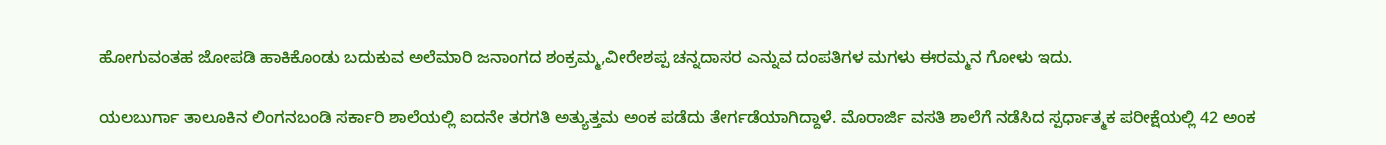ಹೋಗುವಂತಹ ಜೋಪಡಿ ಹಾಕಿಕೊಂಡು ಬದುಕುವ ಅಲೆಮಾರಿ ಜನಾಂಗದ ಶಂಕ್ರಮ್ಮ,ವೀರೇಶಪ್ಪ ಚನ್ನದಾಸರ ಎನ್ನುವ ದಂಪತಿಗಳ ಮಗಳು ಈರಮ್ಮನ ಗೋಳು ಇದು.

ಯಲಬುರ್ಗಾ ತಾಲೂಕಿನ ಲಿಂಗನಬಂಡಿ ಸರ್ಕಾರಿ ಶಾಲೆಯಲ್ಲಿ ಐದನೇ ತರಗತಿ ಅತ್ಯುತ್ತಮ ಅಂಕ ಪಡೆದು ತೇರ್ಗಡೆಯಾಗಿದ್ದಾಳೆ. ಮೊರಾರ್ಜಿ ವಸತಿ ಶಾಲೆಗೆ ನಡೆಸಿದ ಸ್ಪರ್ಧಾತ್ಮಕ ಪರೀಕ್ಷೆಯಲ್ಲಿ 42 ಅಂಕ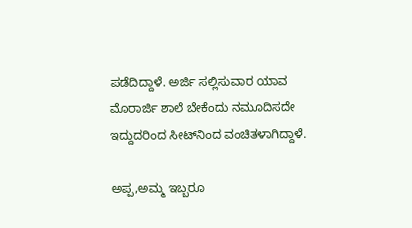ಪಡೆದಿದ್ದಾಳೆ. ಅರ್ಜಿ ಸಲ್ಲಿಸುವಾರ ಯಾವ ಮೊರಾರ್ಜಿ ಶಾಲೆ ಬೇಕೆಂದು ನಮೂದಿಸದೇ ಇದ್ದುದರಿಂದ ಸೀಟ್‌ನಿಂದ ವಂಚಿತಳಾಗಿದ್ದಾಳೆ.

ಅಪ್ಪ,ಅಮ್ಮ ಇಬ್ಬರೂ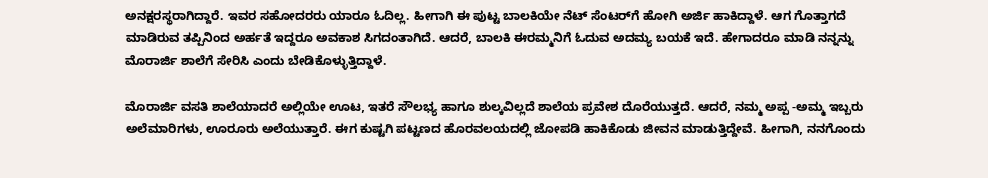ಅನಕ್ಷರಸ್ಥರಾಗಿದ್ದಾರೆ. ಇವರ ಸಹೋದರರು ಯಾರೂ ಓದಿಲ್ಲ. ಹೀಗಾಗಿ ಈ ಪುಟ್ಟ ಬಾಲಕಿಯೇ ನೆಟ್ ಸೆಂಟರ್‌ಗೆ ಹೋಗಿ ಅರ್ಜಿ ಹಾಕಿದ್ದಾಳೆ. ಆಗ ಗೊತ್ತಾಗದೆ ಮಾಡಿರುವ ತಪ್ಪಿನಿಂದ ಅರ್ಹತೆ ಇದ್ದರೂ ಅವಕಾಶ ಸಿಗದಂತಾಗಿದೆ. ಆದರೆ, ಬಾಲಕಿ ಈರಮ್ಮನಿಗೆ ಓದುವ ಅದಮ್ಯ ಬಯಕೆ ಇದೆ. ಹೇಗಾದರೂ ಮಾಡಿ ನನ್ನನ್ನು ಮೊರಾರ್ಜಿ ಶಾಲೆಗೆ ಸೇರಿಸಿ ಎಂದು ಬೇಡಿಕೊಳ್ಳುತ್ತಿದ್ದಾಳೆ.

ಮೊರಾರ್ಜಿ ವಸತಿ ಶಾಲೆಯಾದರೆ ಅಲ್ಲಿಯೇ ಊಟ, ಇತರೆ ಸೌಲಭ್ಯ ಹಾಗೂ ಶುಲ್ಕವಿಲ್ಲದೆ ಶಾಲೆಯ ಪ್ರವೇಶ ದೊರೆಯುತ್ತದೆ. ಆದರೆ, ನಮ್ಮ ಅಪ್ಪ -ಅಮ್ಮ ಇಬ್ಬರು ಅಲೆಮಾರಿಗಳು, ಊರೂರು ಅಲೆಯುತ್ತಾರೆ. ಈಗ ಕುಷ್ಟಗಿ ಪಟ್ಟಣದ ಹೊರವಲಯದಲ್ಲಿ ಜೋಪಡಿ ಹಾಕಿಕೊಡು ಜೀವನ ಮಾಡುತ್ತಿದ್ದೇವೆ. ಹೀಗಾಗಿ, ನನಗೊಂದು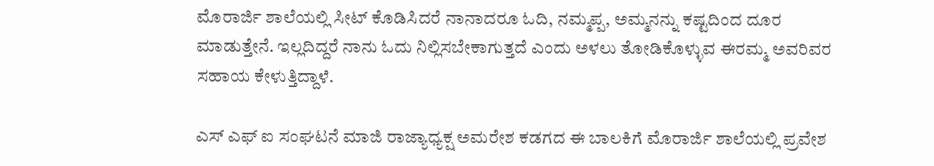ಮೊರಾರ್ಜಿ ಶಾಲೆಯಲ್ಲಿ ಸೀಟ್ ಕೊಡಿಸಿದರೆ ನಾನಾದರೂ ಓದಿ, ನಮ್ಮಪ್ಪ, ಅಮ್ಮನನ್ನು ಕಷ್ಟದಿಂದ ದೂರ ಮಾಡುತ್ತೇನೆ. ಇಲ್ಲದಿದ್ದರೆ ನಾನು ಓದು ನಿಲ್ಲಿಸಬೇಕಾಗುತ್ತದೆ ಎಂದು ಅಳಲು ತೋಡಿಕೊಳ್ಳುವ ಈರಮ್ಮ ಅವರಿವರ ಸಹಾಯ ಕೇಳುತ್ತಿದ್ದಾಳೆ.

ಎಸ್ ಎಫ್ ಐ ಸಂಘಟನೆ ಮಾಜಿ ರಾಜ್ಯಾಧ್ಯಕ್ಷ ಅಮರೇಶ ಕಡಗದ ಈ ಬಾಲಕಿಗೆ ಮೊರಾರ್ಜಿ ಶಾಲೆಯಲ್ಲಿ ಪ್ರವೇಶ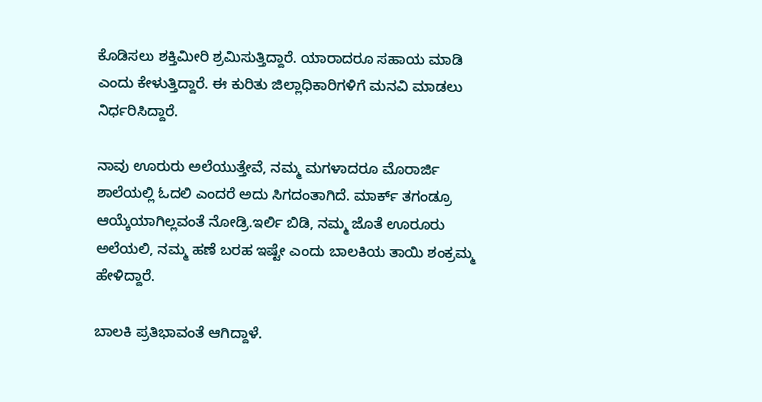ಕೊಡಿಸಲು ಶಕ್ತಿಮೀರಿ ಶ್ರಮಿಸುತ್ತಿದ್ದಾರೆ. ಯಾರಾದರೂ ಸಹಾಯ ಮಾಡಿ ಎಂದು ಕೇಳುತ್ತಿದ್ದಾರೆ. ಈ ಕುರಿತು ಜಿಲ್ಲಾಧಿಕಾರಿಗಳಿಗೆ ಮನವಿ ಮಾಡಲು ನಿರ್ಧರಿಸಿದ್ದಾರೆ.

ನಾವು ಊರುರು ಅಲೆಯುತ್ತೇವೆ, ನಮ್ಮ ಮಗಳಾದರೂ ಮೊರಾರ್ಜಿ ಶಾಲೆಯಲ್ಲಿ ಓದಲಿ ಎಂದರೆ ಅದು ಸಿಗದಂತಾಗಿದೆ. ಮಾರ್ಕ್ ತಗಂಡ್ರೂ ಆಯ್ಕೆಯಾಗಿಲ್ಲವಂತೆ ನೋಡ್ರಿ.ಇರ್ಲಿ ಬಿಡಿ, ನಮ್ಮ ಜೊತೆ ಊರೂರು ಅಲೆಯಲಿ, ನಮ್ಮ ಹಣೆ ಬರಹ ಇಷ್ಟೇ ಎಂದು ಬಾಲಕಿಯ ತಾಯಿ ಶಂಕ್ರಮ್ಮ ಹೇಳಿದ್ದಾರೆ.

ಬಾಲಕಿ ಪ್ರತಿಭಾವಂತೆ ಆಗಿದ್ದಾಳೆ.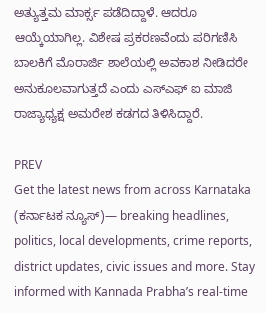ಅತ್ಯುತ್ತಮ ಮಾರ್ಕ್ಸ ಪಡೆದಿದ್ದಾಳೆ. ಆದರೂ ಆಯ್ಕೆಯಾಗಿಲ್ಲ. ವಿಶೇಷ ಪ್ರಕರಣವೆಂದು ಪರಿಗಣಿಸಿ ಬಾಲಕಿಗೆ ಮೊರಾರ್ಜಿ ಶಾಲೆಯಲ್ಲಿ ಅವಕಾಶ ನೀಡಿದರೇ ಅನುಕೂಲವಾಗುತ್ತದೆ ಎಂದು ಎಸ್ಎಫ್ ಐ ಮಾಜಿ ರಾಜ್ಯಾಧ್ಯಕ್ಷ ಅಮರೇಶ ಕಡಗದ ತಿಳಿಸಿದ್ದಾರೆ.

PREV
Get the latest news from across Karnataka (ಕರ್ನಾಟಕ ನ್ಯೂಸ್)— breaking headlines, politics, local developments, crime reports, district updates, civic issues and more. Stay informed with Kannada Prabha’s real‑time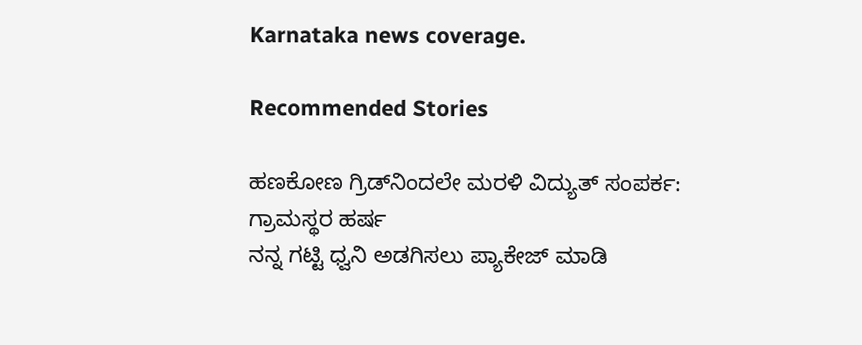Karnataka news coverage.

Recommended Stories

ಹಣಕೋಣ ಗ್ರಿಡ್‌ನಿಂದಲೇ ಮರಳಿ ವಿದ್ಯುತ್ ಸಂಪರ್ಕ: ಗ್ರಾಮಸ್ಥರ ಹರ್ಷ
ನನ್ನ ಗಟ್ಟಿ ಧ್ವನಿ ಅಡಗಿಸಲು ಪ್ಯಾಕೇಜ್ ಮಾಡಿ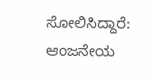ಸೋಲಿಸಿದ್ದಾರೆ: ಆಂಜನೇಯ